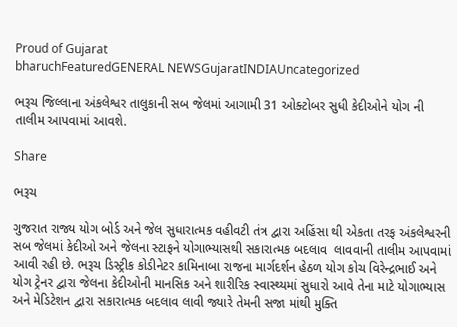Proud of Gujarat
bharuchFeaturedGENERAL NEWSGujaratINDIAUncategorized

ભરૂચ જિલ્લાના અંકલેશ્વર તાલુકાની સબ જેલમાં આગામી 31 ઓક્ટોબર સુધી કેદીઓને યોગ ની તાલીમ આપવામાં આવશે.

Share

ભરૂચ

ગુજરાત રાજ્ય યોગ બોર્ડ અને જેલ સુધારાત્મક વહીવટી તંત્ર દ્વારા અહિંસા થી એકતા તરફ અંકલેશ્વરની સબ જેલમાં કેદીઓ અને જેલના સ્ટાફને યોગાભ્યાસથી સકારાત્મક બદલાવ  લાવવાની તાલીમ આપવામાં આવી રહી છે. ભરૂચ ડિસ્ટ્રીક કોડીનેટર કામિનાબા રાજના માર્ગદર્શન હેઠળ યોગ કોચ વિરેન્દ્રભાઈ અને યોગ ટ્રેનર દ્વારા જેલના કેદીઓની માનસિક અને શારીરિક સ્વાસ્થ્યમાં સુધારો આવે તેના માટે યોગાભ્યાસ અને મેડિટેશન દ્વારા સકારાત્મક બદલાવ લાવી જ્યારે તેમની સજા માંથી મુક્તિ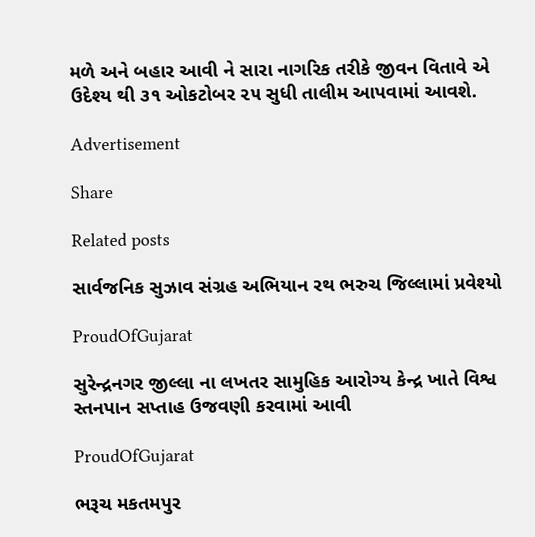મળે અને બહાર આવી ને સારા નાગરિક તરીકે જીવન વિતાવે એ ઉદેશ્ય થી ૩૧ ઓકટોબર ૨૫ સુધી તાલીમ આપવામાં આવશે.

Advertisement

Share

Related posts

સાર્વજનિક સુઝાવ સંગ્રહ અભિયાન રથ ભરુચ જિલ્લામાં પ્રવેશ્યો

ProudOfGujarat

સુરેન્દ્રનગર જીલ્લા ના લખતર સામુહિક આરોગ્ય કેન્દ્ર ખાતે વિશ્વ સ્તનપાન સપ્તાહ ઉજવણી કરવામાં આવી

ProudOfGujarat

ભરૂચ મકતમપુર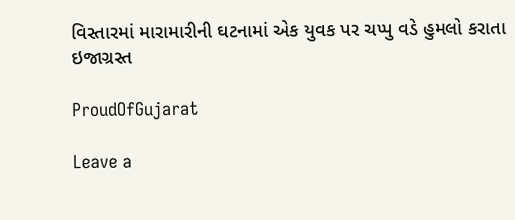વિસ્તારમાં મારામારીની ઘટનામાં એક યુવક પર ચપ્પુ વડે હુમલો કરાતા ઇજાગ્રસ્ત

ProudOfGujarat

Leave a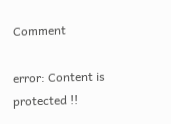Comment

error: Content is protected !!